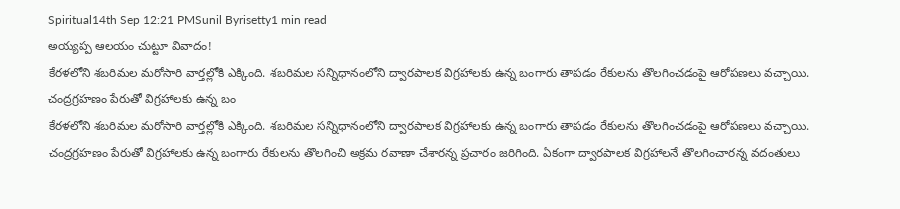Spiritual14th Sep 12:21 PMSunil Byrisetty1 min read
అయ్యప్ప ఆలయం చుట్టూ వివాదం!
కేరళలోని శబరిమల మరోసారి వార్తల్లోకి ఎక్కింది. శబరిమల సన్నిధానంలోని ద్వారపాలక విగ్రహాలకు ఉన్న బంగారు తాపడం రేకులను తొలగించడంపై ఆరోపణలు వచ్చాయి. చంద్రగ్రహణం పేరుతో విగ్రహాలకు ఉన్న బం
కేరళలోని శబరిమల మరోసారి వార్తల్లోకి ఎక్కింది. శబరిమల సన్నిధానంలోని ద్వారపాలక విగ్రహాలకు ఉన్న బంగారు తాపడం రేకులను తొలగించడంపై ఆరోపణలు వచ్చాయి. చంద్రగ్రహణం పేరుతో విగ్రహాలకు ఉన్న బంగారు రేకులను తొలగించి అక్రమ రవాణా చేశారన్న ప్రచారం జరిగింది. ఏకంగా ద్వారపాలక విగ్రహాలనే తొలగించారన్న వదంతులు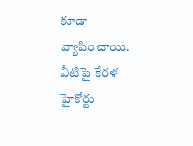కూడా వ్యాపించాయి. వీటిపై కేరళ హైకోర్టు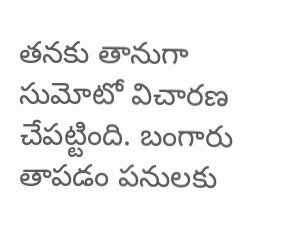తనకు తానుగా సుమోటో విచారణ చేపట్టింది. బంగారు తాపడం పనులకు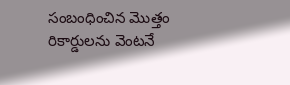సంబంధించిన మొత్తం రికార్డులను వెంటనే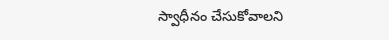స్వాధీనం చేసుకోవాలని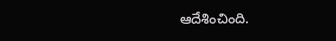ఆదేశించింది.